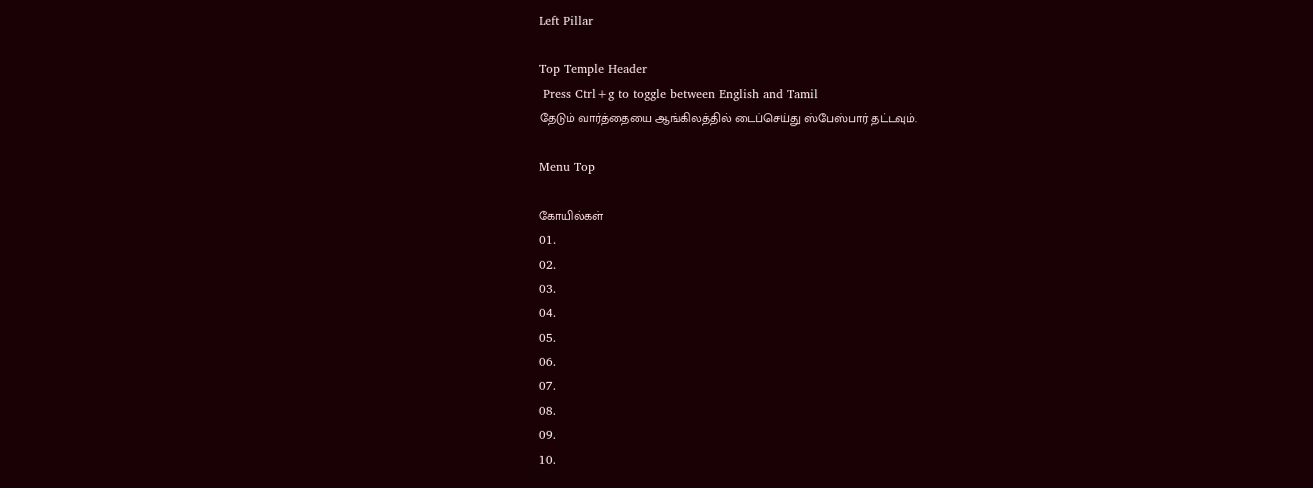Left Pillar

Top Temple Header
 Press Ctrl+g to toggle between English and Tamil
தேடும் வார்த்தையை ஆங்கிலத்தில் டைப்செய்து ஸ்பேஸ்பார் தட்டவும்.

Menu Top

கோயில்கள்
01.
02.
03.
04.
05.
06.
07.
08.
09.
10.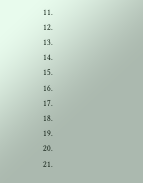11.
12.
13.
14.
15.
16.
17.
18.
19.
20.
21.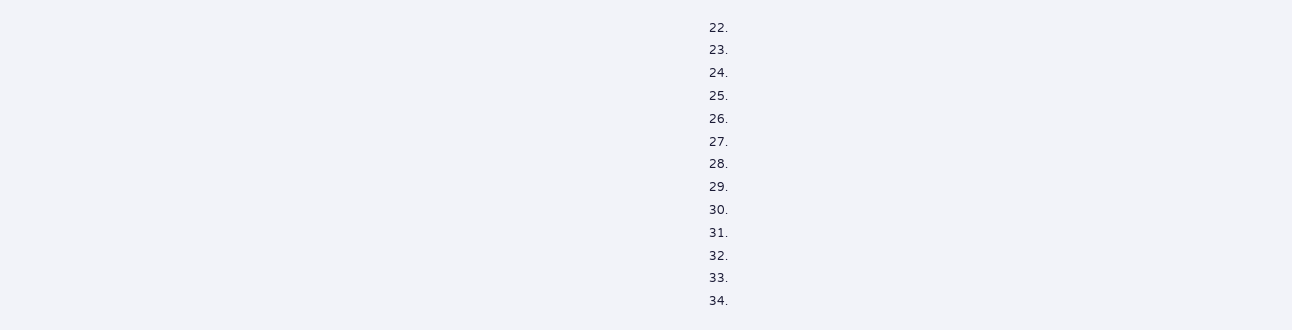22.
23.
24.
25.
26.
27.
28.
29.
30.
31.
32.
33.
34.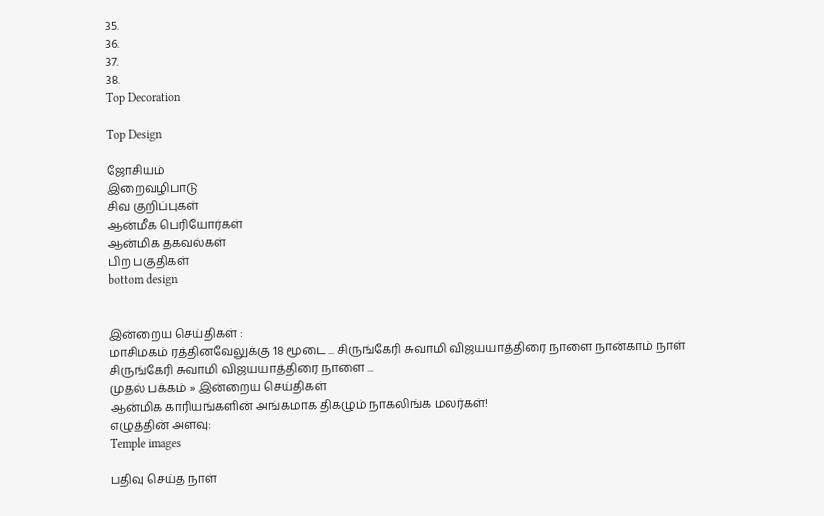35.
36.
37.
38.
Top Decoration

Top Design

ஜோசியம்
இறைவழிபாடு
சிவ குறிப்புகள்
ஆன்மீக பெரியோர்கள்
ஆன்மிக தகவல்கள்
பிற பகுதிகள்
bottom design


இன்றைய செய்திகள் :
மாசிமகம் ரத்தினவேலுக்கு 18 மூடை ... சிருங்கேரி சுவாமி விஜயயாத்திரை நாளை நான்காம் நாள் சிருங்கேரி சுவாமி விஜயயாத்திரை நாளை ...
முதல் பக்கம் » இன்றைய செய்திகள்
ஆன்மிக காரியங்களின் அங்கமாக திகழும் நாகலிங்க மலர்கள்!
எழுத்தின் அளவு:
Temple images

பதிவு செய்த நாள்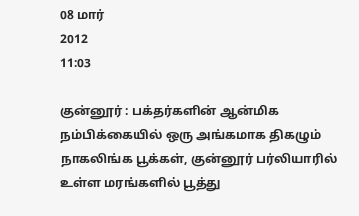08 மார்
2012
11:03

குன்னூர் : பக்தர்களின் ஆன்மிக நம்பிக்கையில் ஒரு அங்கமாக திகழும் நாகலிங்க பூக்கள், குன்னூர் பர்லியாரில் உள்ள மரங்களில் பூத்து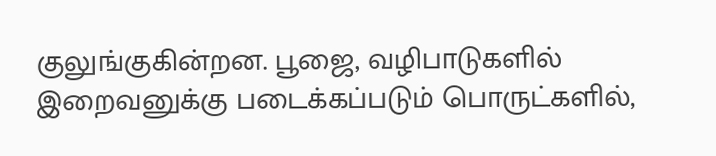குலுங்குகின்றன. பூஜை, வழிபாடுகளில் இறைவனுக்கு படைக்கப்படும் பொருட்களில்,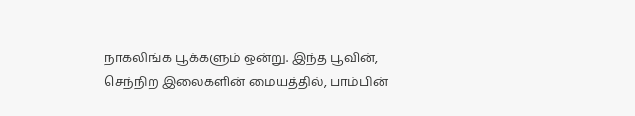நாகலிங்க பூக்களும் ஒன்று. இந்த பூவின், செந்நிற இலைகளின் மையத்தில், பாம்பின்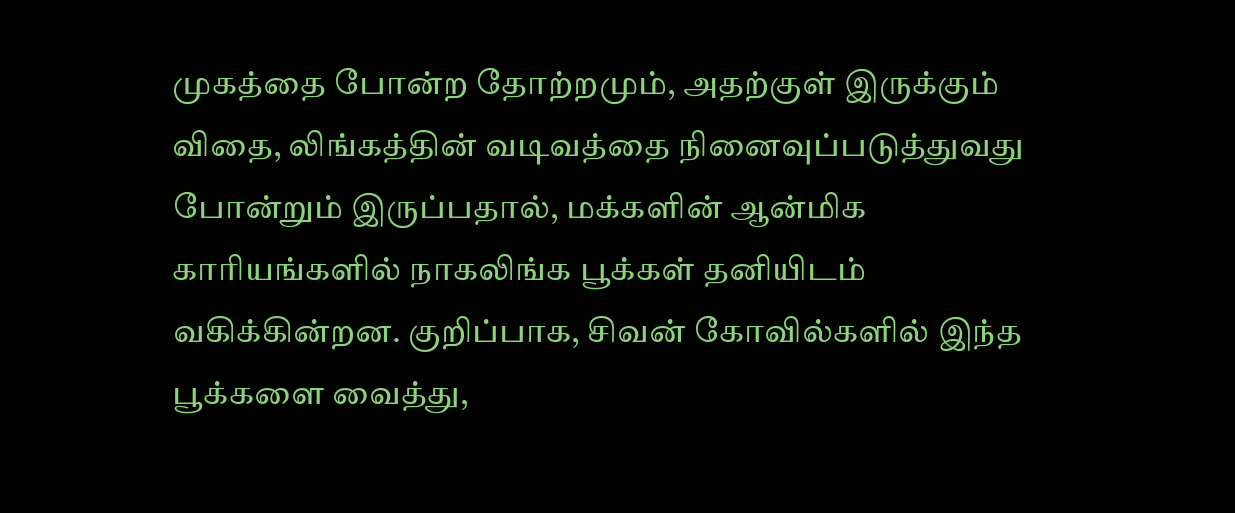முகத்தை போன்ற தோற்றமும், அதற்குள் இருக்கும் விதை, லிங்கத்தின் வடிவத்தை நினைவுப்படுத்துவது போன்றும் இருப்பதால், மக்களின் ஆன்மிக காரியங்களில் நாகலிங்க பூக்கள் தனியிடம் வகிக்கின்றன. குறிப்பாக, சிவன் கோவில்களில் இந்த பூக்களை வைத்து,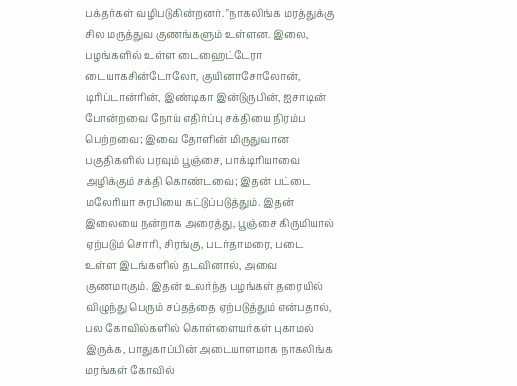பக்தர்கள் வழிபடுகின்றனர். "நாகலிங்க மரத்துக்கு சில மருத்துவ குணங்களும் உள்ளன. இலை, பழங்களில் உள்ள டைஹைட்டேரா டையாகசின்டோலோ, குயினாசோலோன், டிரிப்டான்ரின், இண்டிகா இன்டுருபின், ஐசாடின் போன்றவை நோய் எதிர்ப்பு சக்தியை நிரம்ப பெற்றவை; இவை தோளின் மிருதுவான பகுதிகளில் பரவும் பூஞ்சை, பாக்டிரியாவை அழிக்கும் சக்தி கொண்டவை; இதன் பட்டை மலேரியா சுரபியை கட்டுப்படுத்தும். இதன் இலையை நன்றாக அரைத்து, பூஞ்சை கிருமியால் ஏற்படும் சொரி, சிரங்கு, படர்தாமரை, படை உள்ள இடங்களில் தடவினால், அவை குணமாகும். இதன் உலர்ந்த பழங்கள் தரையில் விழுந்து பெரும் சப்தத்தை ஏற்படுத்தும் என்பதால், பல கோவில்களில் கொள்ளையர்கள் புகாமல் இருக்க, பாதுகாப்பின் அடையாளமாக நாகலிங்க மரங்கள் கோவில்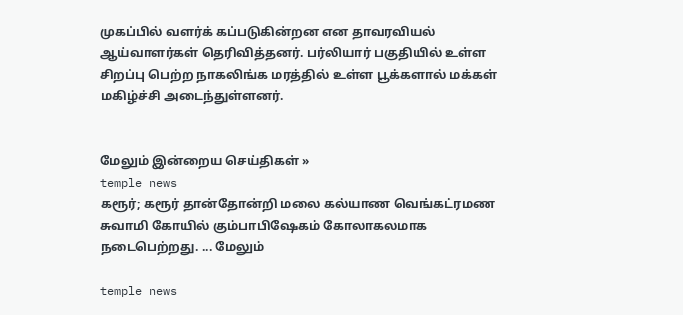முகப்பில் வளர்க் கப்படுகின்றன என தாவரவியல் ஆய்வாளர்கள் தெரிவித்தனர். பர்லியார் பகுதியில் உள்ள சிறப்பு பெற்ற நாகலிங்க மரத்தில் உள்ள பூக்களால் மக்கள் மகிழ்ச்சி அடைந்துள்ளனர்.


மேலும் இன்றைய செய்திகள் »
temple news
கரூர்; கரூர் தான்தோன்றி மலை கல்யாண வெங்கட்ரமண சுவாமி கோயில் கும்பாபிஷேகம் கோலாகலமாக நடைபெற்றது. ... மேலும்

temple news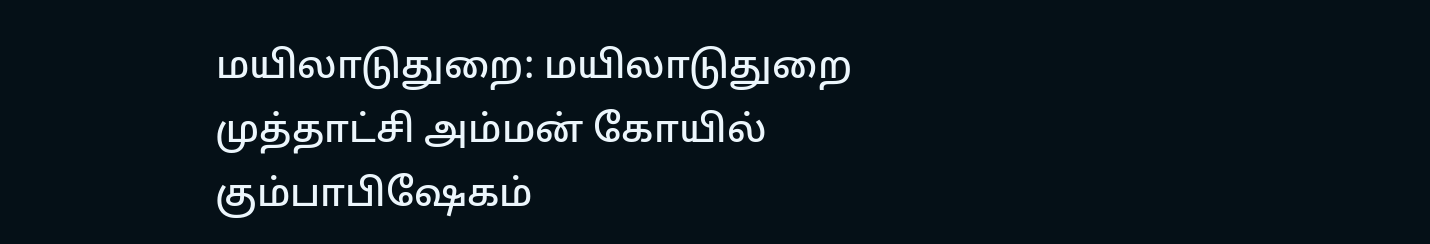மயிலாடுதுறை: மயிலாடுதுறை முத்தாட்சி அம்மன் கோயில் கும்பாபிஷேகம்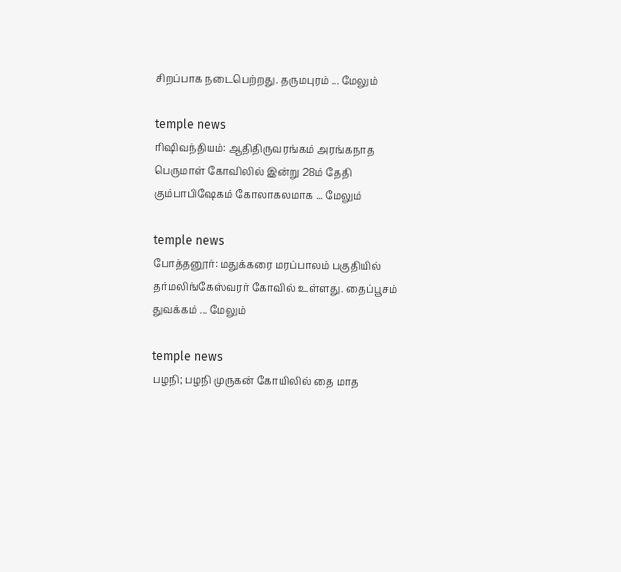சிறப்பாக நடைபெற்றது. தருமபுரம் ... மேலும்

temple news
ரிஷிவந்தியம்: ஆதிதிருவரங்கம் அரங்கநாத பெருமாள் கோவிலில் இன்று 28ம் தேதி கும்பாபிஷேகம் கோலாகலமாக ... மேலும்

temple news
போத்தனூர்: மதுக்கரை மரப்பாலம் பகுதியில் தர்மலிங்கேஸ்வரர் கோவில் உள்ளது. தைப்பூசம் துவக்கம் ... மேலும்

temple news
பழநி; பழநி முருகன் கோயிலில் தை மாத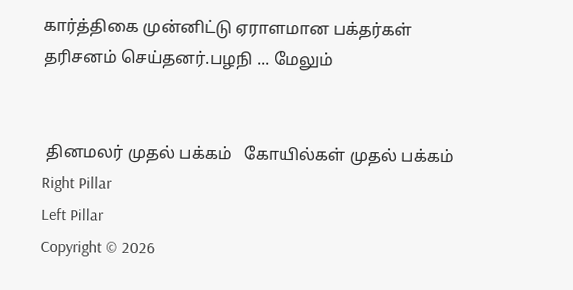கார்த்திகை முன்னிட்டு ஏராளமான பக்தர்கள் தரிசனம் செய்தனர்.பழநி ... மேலும்


 தினமலர் முதல் பக்கம்   கோயில்கள் முதல் பக்கம்
Right Pillar
Left Pillar
Copyright © 2026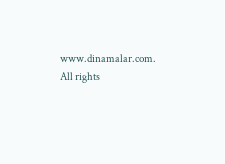www.dinamalar.com. All rights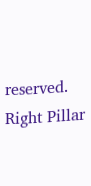reserved.
Right Pillar